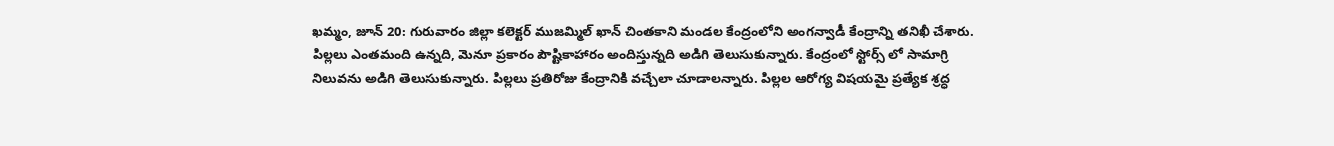ఖమ్మం, జూన్ 20: గురువారం జిల్లా కలెక్టర్ ముజమ్మిల్ ఖాన్ చింతకాని మండల కేంద్రంలోని అంగన్వాడీ కేంద్రాన్ని తనిఖీ చేశారు. పిల్లలు ఎంతమంది ఉన్నది, మెనూ ప్రకారం పౌష్టికాహారం అందిస్తున్నది అడిగి తెలుసుకున్నారు. కేంద్రంలో స్టోర్స్ లో సామాగ్రి నిలువను అడిగి తెలుసుకున్నారు. పిల్లలు ప్రతిరోజు కేంద్రానికి వచ్చేలా చూడాలన్నారు. పిల్లల ఆరోగ్య విషయమై ప్రత్యేక శ్రద్ధ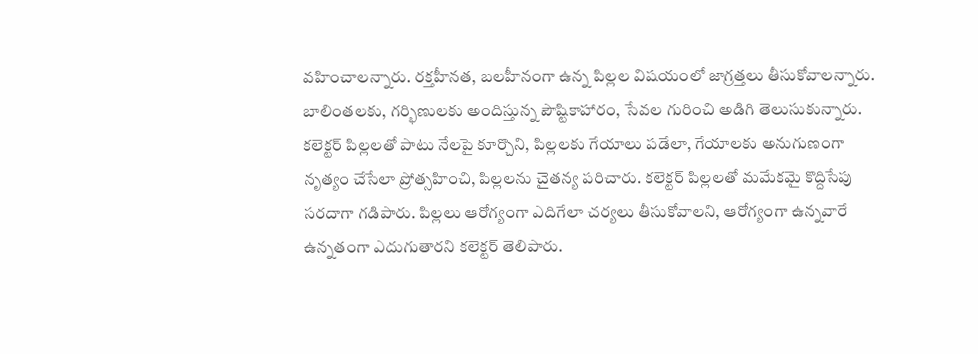వహించాలన్నారు. రక్తహీనత, బలహీనంగా ఉన్న పిల్లల విషయంలో జాగ్రత్తలు తీసుకోవాలన్నారు. బాలింతలకు, గర్భిణులకు అందిస్తున్న పౌష్టికాహారం, సేవల గురించి అడిగి తెలుసుకున్నారు. కలెక్టర్ పిల్లలతో పాటు నేలపై కూర్చొని, పిల్లలకు గేయాలు పడేలా, గేయాలకు అనుగుణంగా నృత్యం చేసేలా ప్రోత్సహించి, పిల్లలను చైతన్య పరిచారు. కలెక్టర్ పిల్లలతో మమేకమై కొద్దిసేపు సరదాగా గడిపారు. పిల్లలు ఆరోగ్యంగా ఎదిగేలా చర్యలు తీసుకోవాలని, ఆరోగ్యంగా ఉన్నవారే ఉన్నతంగా ఎదుగుతారని కలెక్టర్ తెలిపారు.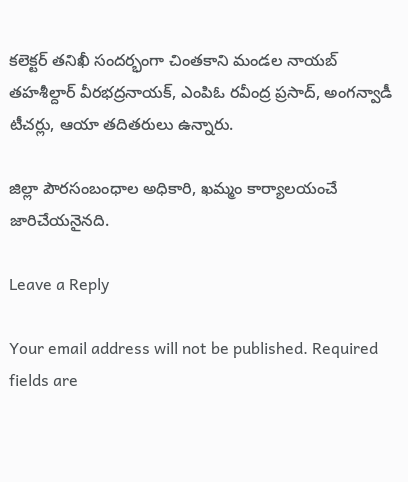కలెక్టర్ తనిఖీ సందర్భంగా చింతకాని మండల నాయబ్ తహశీల్దార్ వీరభద్రనాయక్, ఎంపిఓ రవీంద్ర ప్రసాద్, అంగన్వాడీ టీచర్లు, ఆయా తదితరులు ఉన్నారు.

జిల్లా పౌరసంబంధాల అధికారి, ఖమ్మం కార్యాలయంచే జారిచేయనైనది.

Leave a Reply

Your email address will not be published. Required fields are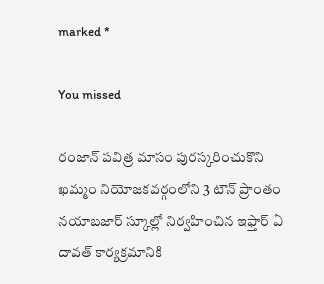marked *

You missed

రంజాన్ పవిత్ర మాసం పురస్కరించుకొని ఖమ్మం నియోజకవర్గంలోని 3 టౌన్ ప్రాంతం నయాబజార్ స్కూల్లో నిర్వహించిన ఇఫ్తార్ ఏ దావత్ కార్యక్రమానికి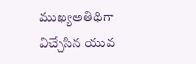ముఖ్యఅతిథిగా విచ్చేసిన యువ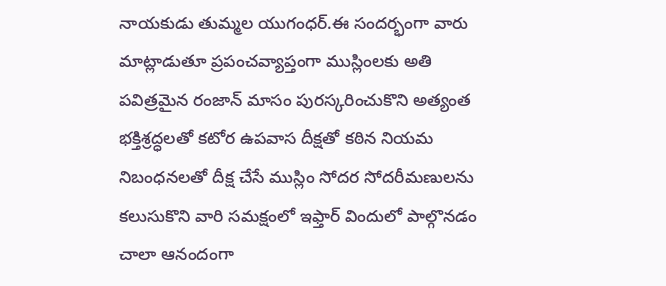నాయకుడు తుమ్మల యుగంధర్.ఈ సందర్భంగా వారు మాట్లాడుతూ ప్రపంచవ్యాప్తంగా ముస్లింలకు అతి పవిత్రమైన రంజాన్ మాసం పురస్కరించుకొని అత్యంత భక్తిశ్రద్ధలతో కటోర ఉపవాస దీక్షతో కఠిన నియమ నిబంధనలతో దీక్ష చేసే ముస్లిం సోదర సోదరీమణులను కలుసుకొని వారి సమక్షంలో ఇఫ్తార్ విందులో పాల్గొనడం చాలా ఆనందంగా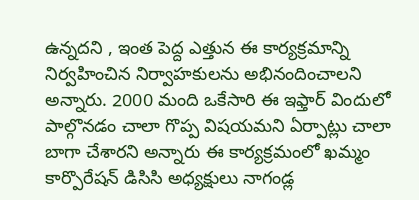ఉన్నదని , ఇంత పెద్ద ఎత్తున ఈ కార్యక్రమాన్ని నిర్వహించిన నిర్వాహకులను అభినందించాలని అన్నారు. 2000 మంది ఒకేసారి ఈ ఇఫ్తార్ విందులో పాల్గొనడం చాలా గొప్ప విషయమని ఏర్పాట్లు చాలా బాగా చేశారని అన్నారు ఈ కార్యక్రమంలో ఖమ్మం కార్పొరేషన్ డిసిసి అధ్యక్షులు నాగండ్ల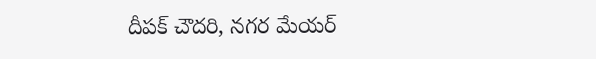దీపక్ చౌదరి, నగర మేయర్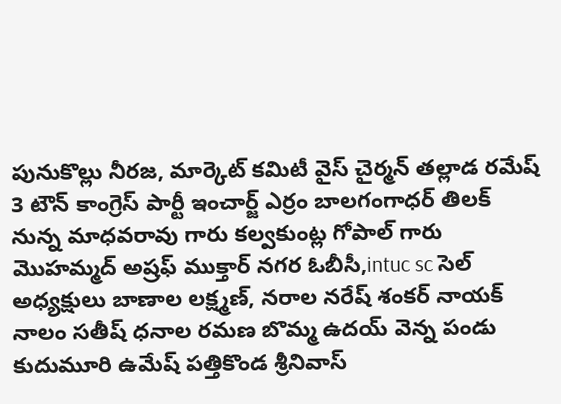పునుకొల్లు నీరజ, మార్కెట్ కమిటీ వైస్ చైర్మన్ తల్లాడ రమేష్ 3 టౌన్ కాంగ్రెస్ పార్టీ ఇంచార్జ్ ఎర్రం బాలగంగాధర్ తిలక్ నున్న మాధవరావు గారు కల్వకుంట్ల గోపాల్ గారు మొహమ్మద్ అష్రఫ్ ముక్తార్ నగర ఓబీసీ,intuc sc సెల్ అధ్యక్షులు బాణాల లక్ష్మణ్, నరాల నరేష్ శంకర్ నాయక్ నాలం సతీష్ ధనాల రమణ బొమ్మ ఉదయ్ వెన్న పండు కుదుమూరి ఉమేష్ పత్తికొండ శ్రీనివాస్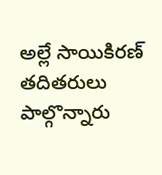అల్లే సాయికిరణ్ తదితరులు పాల్గొన్నారు